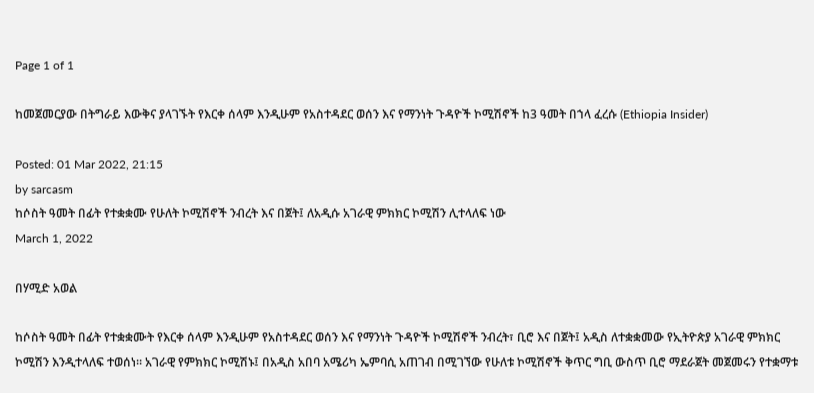Page 1 of 1

ከመጀመርያው በትግራይ እውቅና ያላገኙት የእርቀ ሰላም እንዲሁም የአስተዳደር ወሰን እና የማንነት ጉዳዮች ኮሚሽኖች ከ3 ዓመት በኀላ ፈረሱ (Ethiopia Insider)

Posted: 01 Mar 2022, 21:15
by sarcasm
ከሶስት ዓመት በፊት የተቋቋሙ የሁለት ኮሚሽኖች ንብረት እና በጀት፤ ለአዲሱ አገራዊ ምክክር ኮሚሽን ሊተላለፍ ነው
March 1, 2022

በሃሚድ አወል

ከሶስት ዓመት በፊት የተቋቋሙት የእርቀ ሰላም እንዲሁም የአስተዳደር ወሰን እና የማንነት ጉዳዮች ኮሚሽኖች ንብረት፣ ቢሮ እና በጀት፤ አዲስ ለተቋቋመው የኢትዮጵያ አገራዊ ምክክር ኮሚሽን እንዲተላለፍ ተወሰነ። አገራዊ የምክክር ኮሚሽኑ፤ በአዲስ አበባ አሜሪካ ኤምባሲ አጠገብ በሚገኘው የሁለቱ ኮሚሽኖች ቅጥር ግቢ ውስጥ ቢሮ ማደራጀት መጀመሩን የተቋማቱ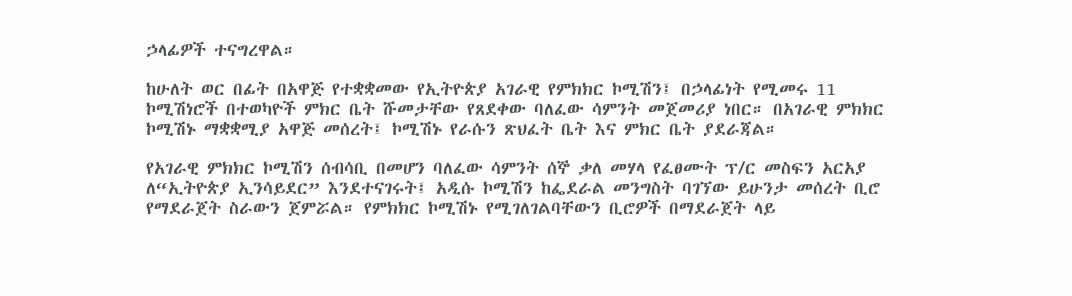ኃላፊዎች ተናግረዋል።

ከሁለት ወር በፊት በአዋጅ የተቋቋመው የኢትዮጵያ አገራዊ የምክክር ኮሚሽን፤ በኃላፊነት የሚመሩ 11 ኮሚሽነሮች በተወካዮች ምክር ቤት ሹመታቸው የጸደቀው ባለፈው ሳምንት መጀመሪያ ነበር። በአገራዊ ምክክር ኮሚሽኑ ማቋቋሚያ አዋጅ መሰረት፤ ኮሚሽኑ የራሱን ጽህፈት ቤት እና ምክር ቤት ያደራጃል።

የአገራዊ ምክክር ኮሚሽን ሰብሳቢ በመሆን ባለፈው ሳምንት ሰኞ ቃለ መሃላ የፈፀሙት ፕ/ር መስፍን አርአያ ለ“ኢትዮጵያ ኢንሳይደር” እንደተናገሩት፤ አዲሱ ኮሚሽን ከፌደራል መንግስት ባገኘው ይሁንታ መሰረት ቢሮ የማደራጀት ስራውን ጀምሯል። የምክክር ኮሚሽኑ የሚገለገልባቸውን ቢሮዎች በማደራጀት ላይ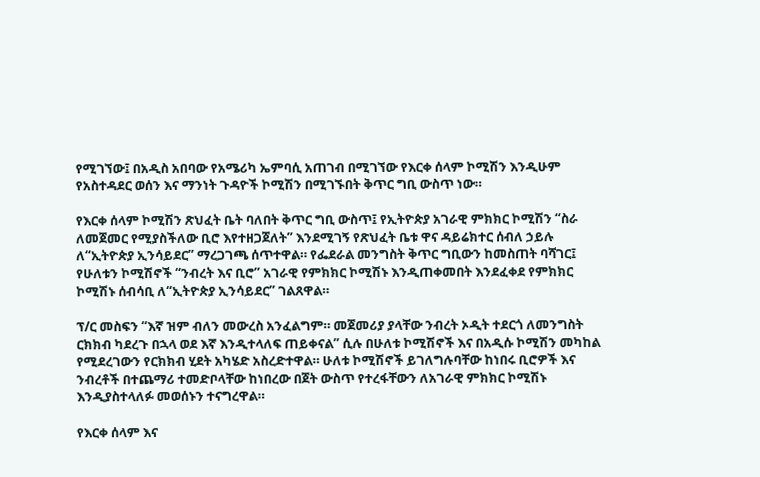የሚገኘው፤ በአዲስ አበባው የአሜሪካ ኤምባሲ አጠገብ በሚገኘው የእርቀ ሰላም ኮሚሽን እንዲሁም የአስተዳደር ወሰን እና ማንነት ጉዳዮች ኮሚሽን በሚገኙበት ቅጥር ግቢ ውስጥ ነው።

የእርቀ ሰላም ኮሚሽን ጽህፈት ቤት ባለበት ቅጥር ግቢ ውስጥ፤ የኢትዮጵያ አገራዊ ምክክር ኮሚሽን “ስራ ለመጀመር የሚያስችለው ቢሮ እየተዘጋጀለት” እንደሚገኝ የጽህፈት ቤቱ ዋና ዳይሬክተር ሰብለ ኃይሉ ለ“ኢትዮጵያ ኢንሳይደር” ማረጋገጫ ሰጥተዋል። የፌደራል መንግስት ቅጥር ግቢውን ከመስጠት ባሻገር፤ የሁለቱን ኮሚሽኖች “ንብረት እና ቢሮ” አገራዊ የምክክር ኮሚሽኑ እንዲጠቀመበት እንደፈቀደ የምክክር ኮሚሽኑ ሰብሳቢ ለ“ኢትዮጵያ ኢንሳይደር” ገልጸዋል።

ፕ/ር መስፍን “እኛ ዝም ብለን መውረስ አንፈልግም። መጀመሪያ ያላቸው ንብረት ኦዲት ተደርጎ ለመንግስት ርክክብ ካደረጉ በኋላ ወደ እኛ እንዲተላለፍ ጠይቀናል” ሲሉ በሁለቱ ኮሚሽኖች እና በአዲሱ ኮሚሽን መካከል የሚደረገውን የርክክብ ሂደት አካሄድ አስረድተዋል። ሁለቱ ኮሚሽኖች ይገለግሉባቸው ከነበሩ ቢሮዎች እና ንብረቶች በተጨማሪ ተመድቦላቸው ከነበረው በጀት ውስጥ የተረፋቸውን ለአገራዊ ምክክር ኮሚሽኑ እንዲያስተላለፉ መወሰኑን ተናግረዋል።

የእርቀ ሰላም እና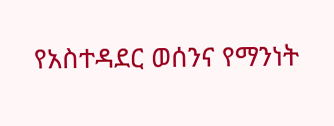የአስተዳደር ወሰንና የማንነት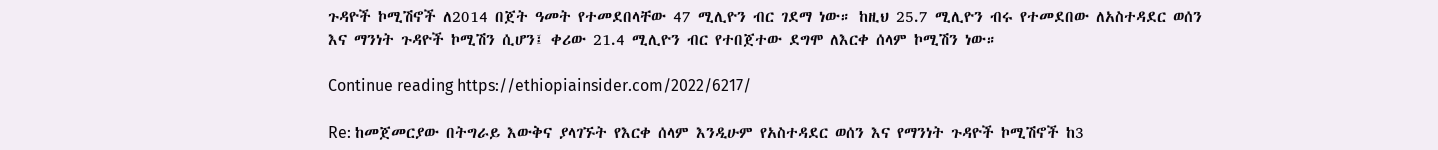ጉዳዮች ኮሚሽኖች ለ2014 በጀት ዓመት የተመደበላቸው 47 ሚሊዮን ብር ገደማ ነው። ከዚህ 25.7 ሚሊዮን ብሩ የተመደበው ለአስተዳደር ወሰን እና ማንነት ጉዳዮች ኮሚሽን ሲሆን፤ ቀሪው 21.4 ሚሊዮን ብር የተበጀተው ደግሞ ለእርቀ ሰላም ኮሚሽን ነው።

Continue reading https://ethiopiainsider.com/2022/6217/

Re: ከመጀመርያው በትግራይ እውቅና ያላገኙት የእርቀ ሰላም እንዲሁም የአስተዳደር ወሰን እና የማንነት ጉዳዮች ኮሚሽኖች ከ3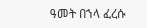ዓመት በኀላ ፈረሱ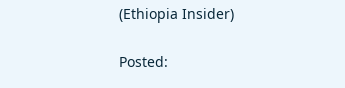(Ethiopia Insider)

Posted: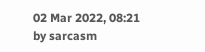02 Mar 2022, 08:21
by sarcasm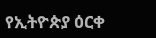የኢትዮጵያ ዕርቀ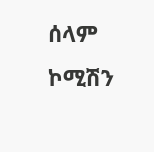ሰላም ኮሚሽን